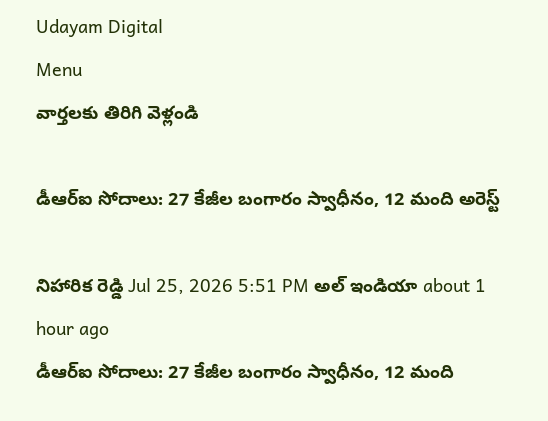Udayam Digital
Menu
వార్తలకు తిరిగి వెళ్లండి

డీఆర్‌ఐ సోదాలు: 27 కేజీల బంగారం స్వాధీనం, 12 మంది అరెస్ట్

నిహారిక రెడ్డి Jul 25, 2026 5:51 PM అల్ ఇండియా about 1 hour ago
డీఆర్‌ఐ సోదాలు: 27 కేజీల బంగారం స్వాధీనం, 12 మంది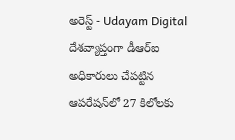అరెస్ట్ - Udayam Digital
దేశవ్యాప్తంగా డీఆర్‌ఐ అధికారులు చేపట్టిన ఆపరేషన్‌లో 27 కిలోలకు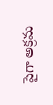పైగా అక్రమ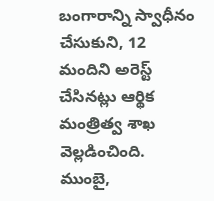బంగారాన్ని స్వాధీనం చేసుకుని, 12 మందిని అరెస్ట్ చేసినట్లు ఆర్థిక మంత్రిత్వ శాఖ వెల్లడించింది. ముంబై,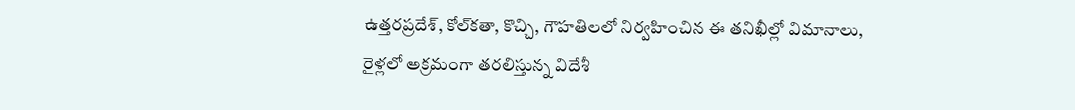ఉత్తరప్రదేశ్, కోల్‌కతా, కొచ్చి, గౌహతిలలో నిర్వహించిన ఈ తనిఖీల్లో విమానాలు, రైళ్లలో అక్రమంగా తరలిస్తున్న విదేశీ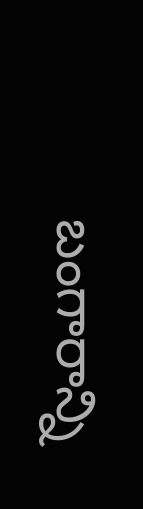బంగారాన్ని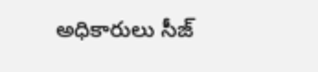అధికారులు సీజ్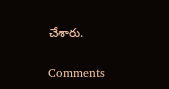చేశారు.

Comments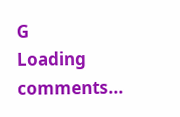G
Loading comments...